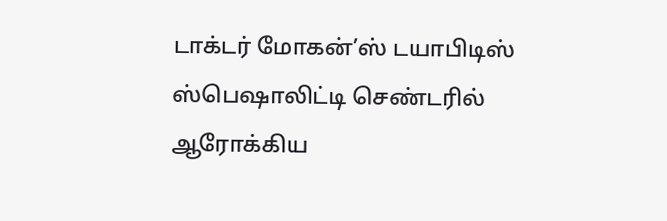டாக்டர் மோகன்’ஸ் டயாபிடிஸ் ஸ்பெஷாலிட்டி செண்டரில் ஆரோக்கிய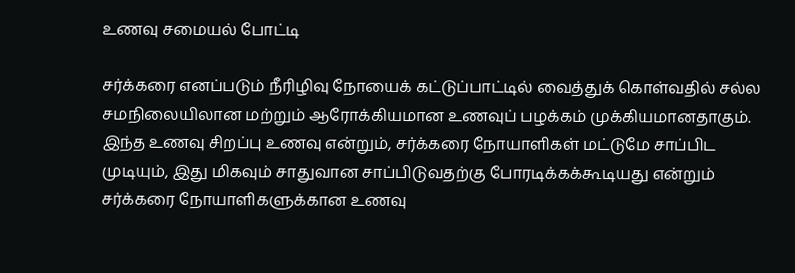உணவு சமையல் போட்டி

சர்க்கரை எனப்படும் நீரிழிவு நோயைக் கட்டுப்பாட்டில் வைத்துக் கொள்வதில் சல்ல சமநிலையிலான மற்றும் ஆரோக்கியமான உணவுப் பழக்கம் முக்கியமானதாகும். இந்த உணவு சிறப்பு உணவு என்றும், சர்க்கரை நோயாளிகள் மட்டுமே சாப்பிட முடியும், இது மிகவும் சாதுவான சாப்பிடுவதற்கு போரடிக்கக்கூடியது என்றும் சர்க்கரை நோயாளிகளுக்கான உணவு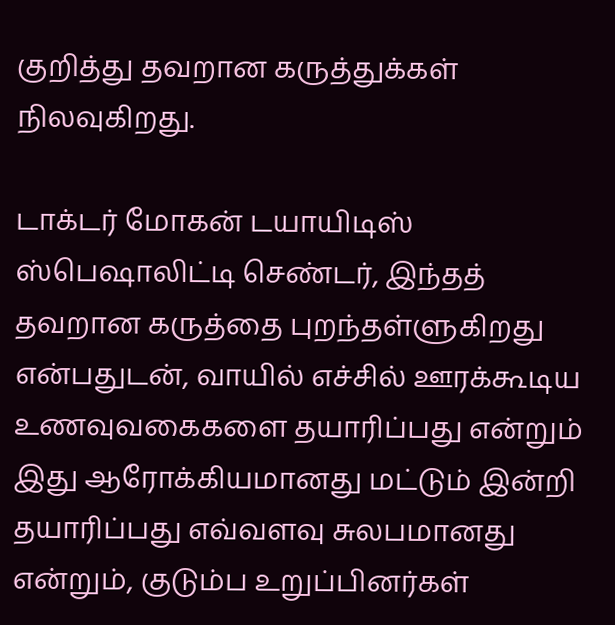குறித்து தவறான கருத்துக்கள் நிலவுகிறது.

டாக்டர் மோகன் டயாயிடிஸ் ஸ்பெஷாலிட்டி செண்டர், இந்தத் தவறான கருத்தை புறந்தள்ளுகிறது என்பதுடன், வாயில் எச்சில் ஊரக்கூடிய உணவுவகைகளை தயாரிப்பது என்றும் இது ஆரோக்கியமானது மட்டும் இன்றி தயாரிப்பது எவ்வளவு சுலபமானது என்றும், குடும்ப உறுப்பினர்கள்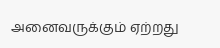அனைவருக்கும் ஏற்றது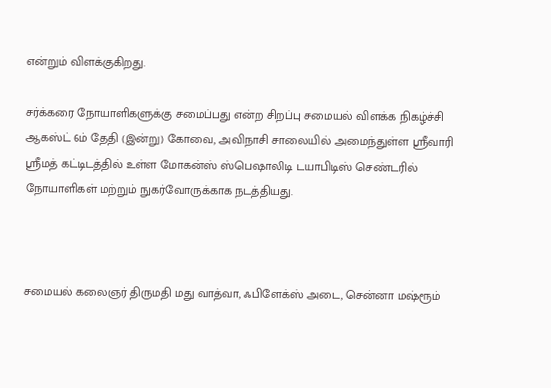என்றும் விளக்குகிறது.

சர்க்கரை நோயாளிகளுக்கு சமைப்பது என்ற சிறப்பு சமையல் விளக்க நிகழ்ச்சி ஆகஸ்ட் 6ம் தேதி (இன்று) கோவை, அவிநாசி சாலையில் அமைந்துள்ள ஸ்ரீவாரி ஸ்ரீமத் கட்டிடத்தில் உள்ள மோகன்ஸ் ஸ்பெஷாலிடி டயாபிடிஸ் செண்டரில் நோயாளிகள் மற்றும் நுகர்வோருக்காக நடத்தியது.



சமையல் கலைஞர் திருமதி மது வாத்வா, ஃபிளேக்ஸ் அடை, சென்னா மஷ்ரூம்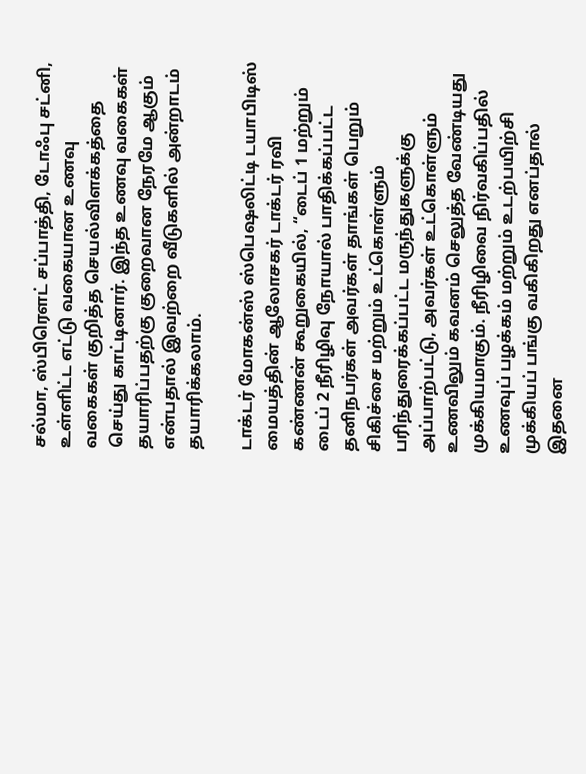சல்மா, ஸ்பிரௌட் சப்பாத்தி, டோஃபு சட்னி, உள்ளிட்ட எட்டு வகையான உணவு வகைகள் குறித்த செயல்விளக்கத்தை செய்து காட்டினார். இந்த உணவு வகைகள் தயாரிப்பதற்கு குறைவான நேரமே ஆகும் என்பதால் இவற்றை வீடுகளில் அன்றாடம் தயாரிக்கலாம்.

டாக்டர் மோகன்ஸ் ஸ்பெஷலிட்டி டயாபிடிஸ் மையத்தின் ஆலோச௧ர் டாக்டர் ரவி கண்ணன் கூறுகையில், “டைப் 1 மற்றும் டைப் 2 நீரிழிவு நோயால் பாதிக்கப்பட்ட தனிநபர்கள் அவர்கள் தாங்கள் பெறும் சிகிச்சை மற்றும் உட்கொள்ளும் பரிந்துரைக்கப்பட்ட மருந்துகளுக்கு அப்பாற்பட்டு, அவர்கள் உட்கொள்ளும் உணவிலும் கவனம் செலுத்த வேண்டியது முக்கியமாகும். நீரிழிவை நிர்வகிப்பதில் உணவுப் பழக்கம் மற்றும் உடற்பயிற்சி முக்கியப் பங்கு வகிகிறது எனப்தால் இதனை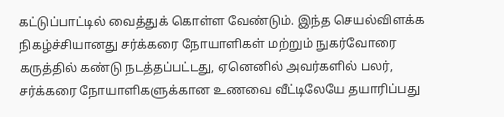கட்டுப்பாட்டில் வைத்துக் கொள்ள வேண்டும். இந்த செயல்விளக்க நிகழ்ச்சியானது சர்க்கரை நோயாளிகள் மற்றும் நுகர்வோரை கருத்தில் கண்டு நடத்தப்பட்டது, ஏனெனில் அவர்களில் பலர், சர்க்கரை நோயாளிகளுக்கான உணவை வீட்டிலேயே தயாரிப்பது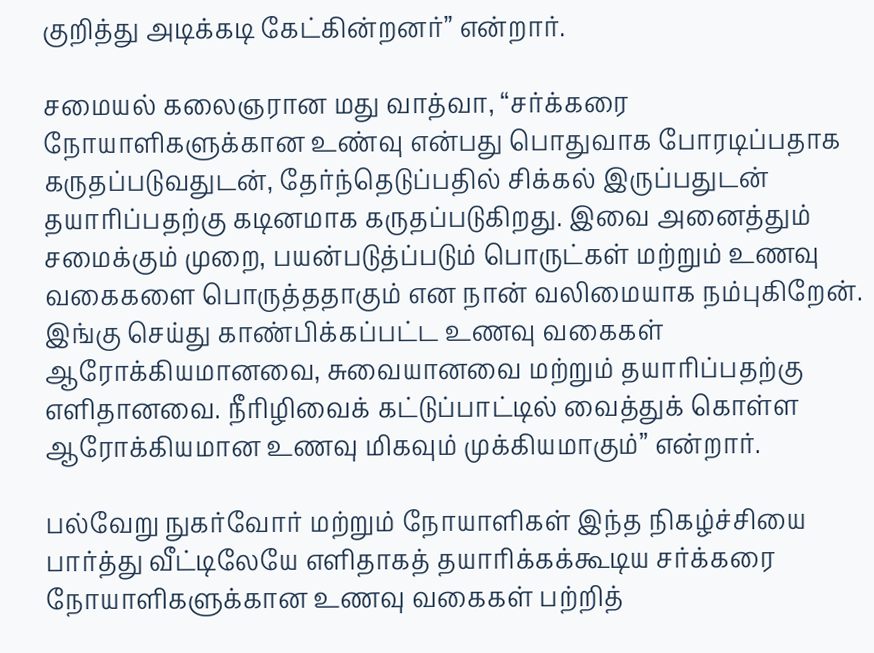குறித்து அடிக்கடி கேட்கின்றனர்” என்றார்.

சமையல் கலைஞரான மது வாத்வா, “சர்க்கரை நோயாளிகளுக்கான உண்வு என்பது பொதுவாக போரடிப்பதாக கருதப்படுவதுடன், தேர்ந்தெடுப்பதில் சிக்கல் இருப்பதுடன் தயாரிப்பதற்கு கடினமாக கருதப்படுகிறது. இவை அனைத்தும் சமைக்கும் முறை, பயன்படுத்ப்படும் பொருட்கள் மற்றும் உணவு வகைகளை பொருத்ததாகும் என நான் வலிமையாக நம்புகிறேன். இங்கு செய்து காண்பிக்கப்பட்ட உணவு வகைகள் ஆரோக்கியமானவை, சுவையானவை மற்றும் தயாரிப்பதற்கு எளிதானவை. நீரிழிவைக் கட்டுப்பாட்டில் வைத்துக் கொள்ள ஆரோக்கியமான உணவு மிகவும் முக்கியமாகும்” என்றார்.

பல்வேறு நுகர்வோர் மற்றும் நோயாளிகள் இந்த நிகழ்ச்சியை பார்த்து வீட்டிலேயே எளிதாகத் தயாரிக்கக்கூடிய சர்க்கரை நோயாளிகளுக்கான உணவு வகைகள் பற்றித்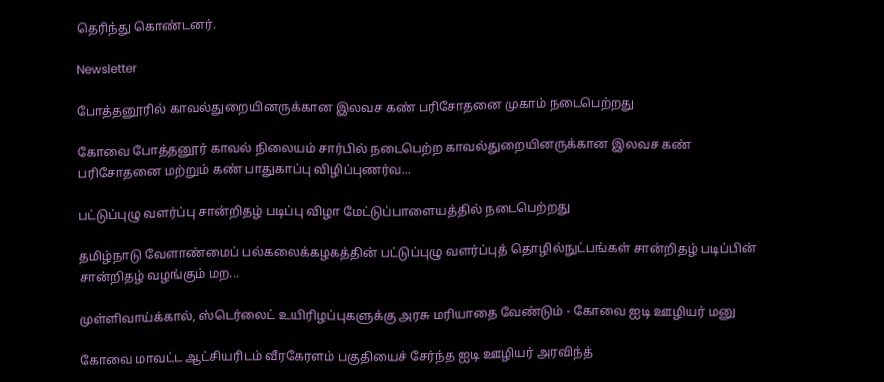தெரிந்து கொண்டனர்.

Newsletter

போத்தனூரில் காவல்துறையினருக்கான இலவச கண் பரிசோதனை முகாம் நடைபெற்றது

கோவை போத்தனூர் காவல் நிலையம் சார்பில் நடைபெற்ற காவல்துறையினருக்கான இலவச கண் பரிசோதனை மற்றும் கண் பாதுகாப்பு விழிப்புணர்வ...

பட்டுப்புழு வளர்ப்பு சான்றிதழ் படிப்பு விழா மேட்டுப்பாளையத்தில் நடைபெற்றது

தமிழ்நாடு வேளாண்மைப் பல்கலைக்கழகத்தின் பட்டுப்புழு வளர்ப்புத் தொழில்நுட்பங்கள் சான்றிதழ் படிப்பின் சான்றிதழ் வழங்கும் மற...

முள்ளிவாய்க்கால், ஸ்டெர்லைட் உயிரிழப்புகளுக்கு அரசு மரியாதை வேண்டும் - கோவை ஐடி ஊழியர் மனு

கோவை மாவட்ட ஆட்சியரிடம் வீரகேரளம் பகுதியைச் சேர்ந்த ஐடி ஊழியர் அரவிந்த்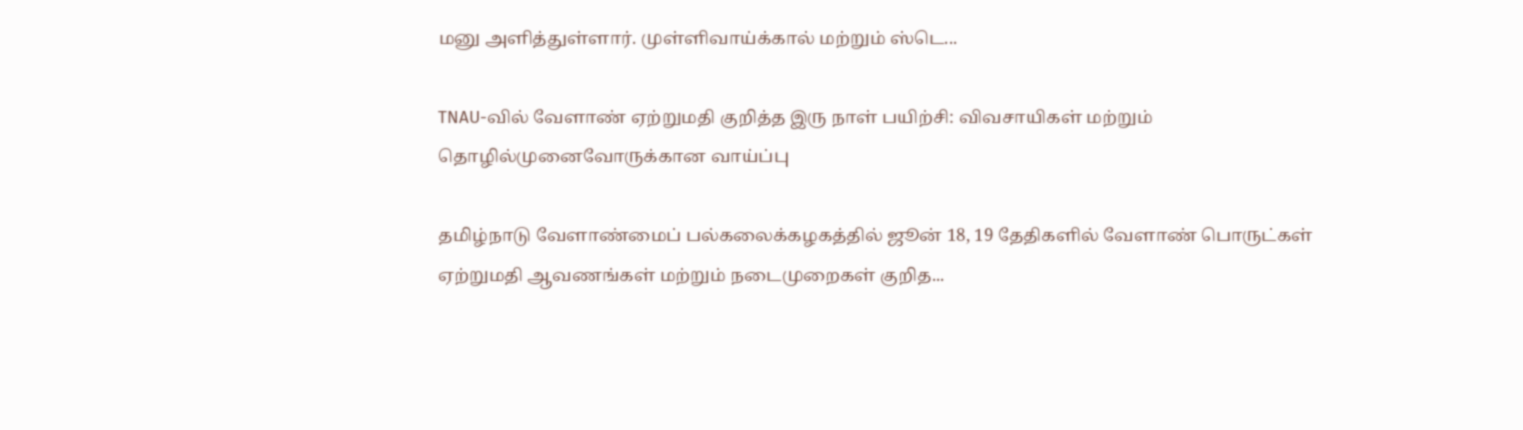மனு அளித்துள்ளார். முள்ளிவாய்க்கால் மற்றும் ஸ்டெ...

TNAU-வில் வேளாண் ஏற்றுமதி குறித்த இரு நாள் பயிற்சி: விவசாயிகள் மற்றும் தொழில்முனைவோருக்கான வாய்ப்பு

தமிழ்நாடு வேளாண்மைப் பல்கலைக்கழகத்தில் ஜூன் 18, 19 தேதிகளில் வேளாண் பொருட்கள் ஏற்றுமதி ஆவணங்கள் மற்றும் நடைமுறைகள் குறித...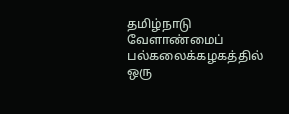தமிழ்நாடு வேளாண்மைப் பல்கலைக்கழகத்தில் ஒரு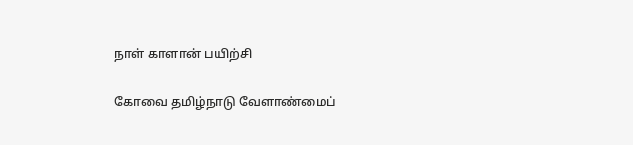நாள் காளான் பயிற்சி

கோவை தமிழ்நாடு வேளாண்மைப்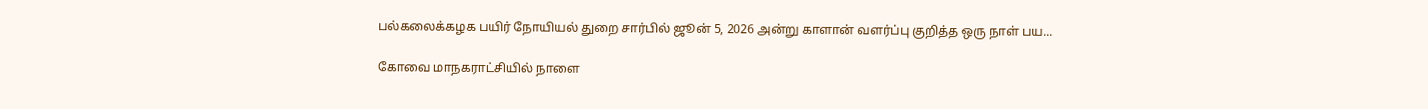பல்கலைக்கழக பயிர் நோயியல் துறை சார்பில் ஜூன் 5, 2026 அன்று காளான் வளர்ப்பு குறித்த ஒரு நாள் பய...

கோவை மாநகராட்சியில் நாளை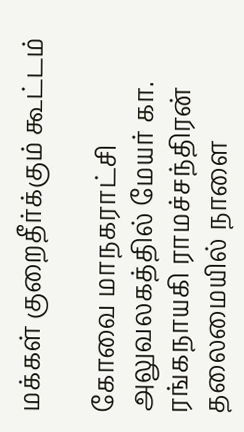மக்கள் குறைதீர்க்கும் கூட்டம்

கோவை மாநகராட்சி அலுவலகத்தில் மேயர் கா. ரங்கநாயகி ராமச்சந்திரன் தலைமையில் நாளை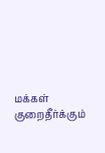மக்கள் குறைதீர்க்கும்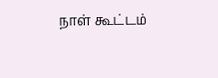நாள் கூட்டம்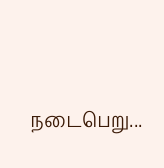நடைபெறு...